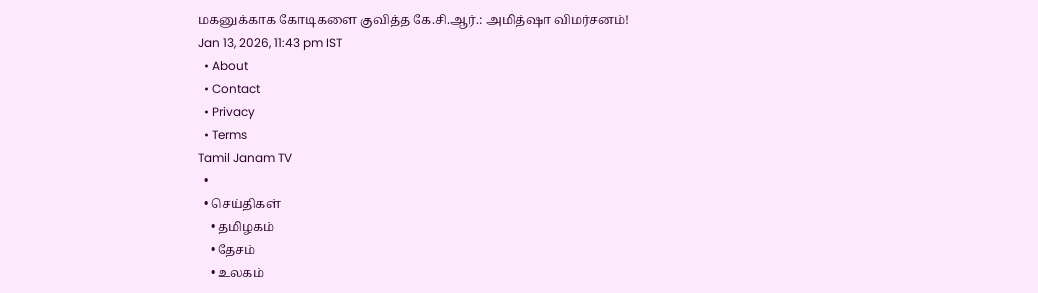மகனுக்காக கோடிகளை குவித்த கே.சி.ஆர்.: அமித்ஷா விமர்சனம்!
Jan 13, 2026, 11:43 pm IST
  • About
  • Contact
  • Privacy
  • Terms
Tamil Janam TV
  •
  • செய்திகள்
    • தமிழகம்
    • தேசம்
    • உலகம்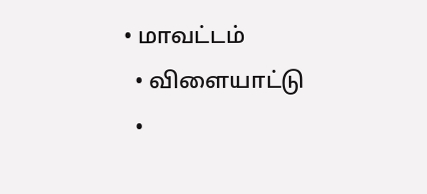• மாவட்டம்
  • விளையாட்டு
  •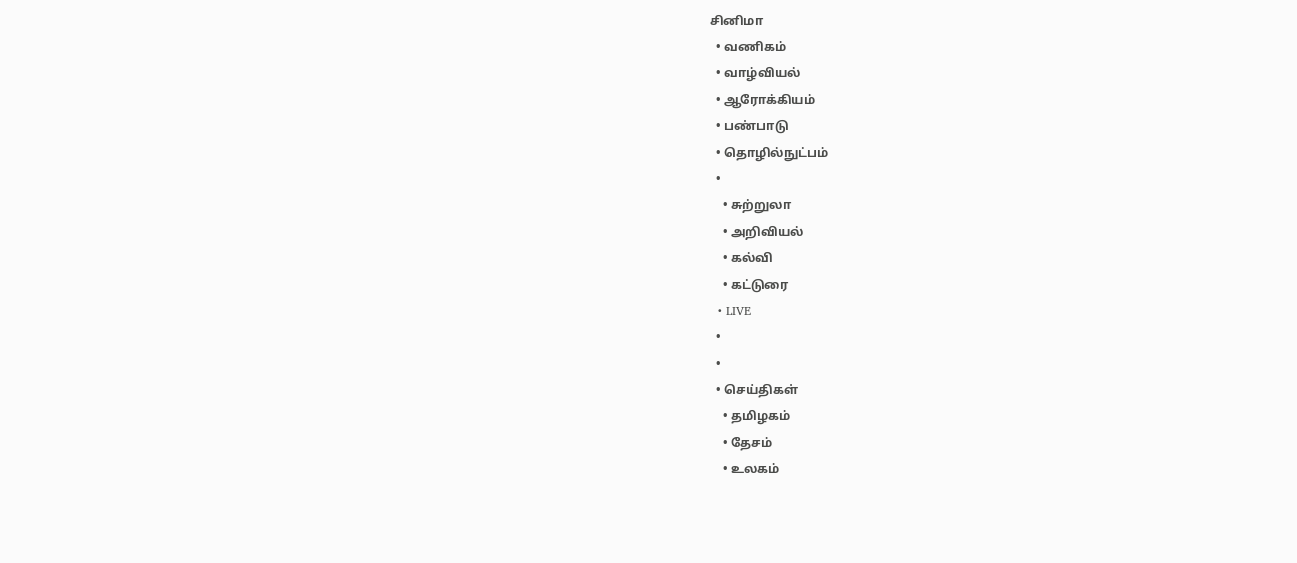சினிமா
  • வணிகம்
  • வாழ்வியல்
  • ஆரோக்கியம்
  • பண்பாடு
  • தொழில்நுட்பம்
  •
    • சுற்றுலா
    • அறிவியல்
    • கல்வி
    • கட்டுரை
  • LIVE
  •
  •
  • செய்திகள்
    • தமிழகம்
    • தேசம்
    • உலகம்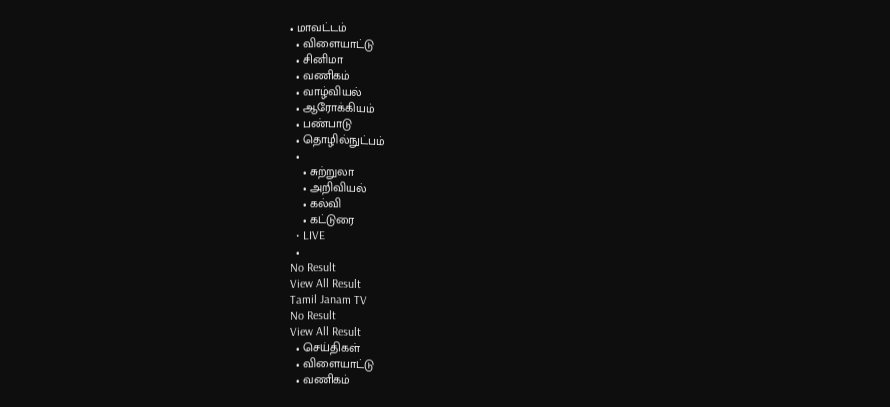• மாவட்டம்
  • விளையாட்டு
  • சினிமா
  • வணிகம்
  • வாழ்வியல்
  • ஆரோக்கியம்
  • பண்பாடு
  • தொழில்நுட்பம்
  •
    • சுற்றுலா
    • அறிவியல்
    • கல்வி
    • கட்டுரை
  • LIVE
  •
No Result
View All Result
Tamil Janam TV
No Result
View All Result
  • செய்திகள்
  • விளையாட்டு
  • வணிகம்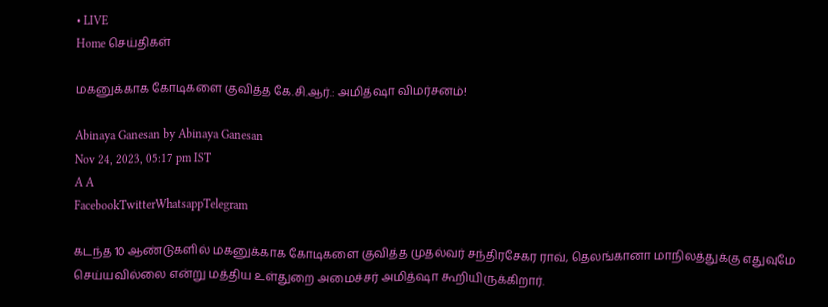• LIVE
Home செய்திகள்

மகனுக்காக கோடிகளை குவித்த கே.சி.ஆர்.: அமித்ஷா விமர்சனம்!

Abinaya Ganesan by Abinaya Ganesan
Nov 24, 2023, 05:17 pm IST
A A
FacebookTwitterWhatsappTelegram

கடந்த 10 ஆண்டுகளில் மகனுக்காக கோடிகளை குவித்த முதல்வர் சந்திரசேகர ராவ், தெலங்கானா மாநிலத்துக்கு எதுவுமே செய்யவில்லை என்று மத்திய உள்துறை அமைச்சர் அமித்ஷா கூறியிருக்கிறார்.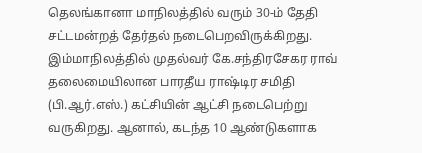தெலங்கானா மாநிலத்தில் வரும் 30-ம் தேதி சட்டமன்றத் தேர்தல் நடைபெறவிருக்கிறது. இம்மாநிலத்தில் முதல்வர் கே.சந்திரசேகர ராவ் தலைமையிலான பாரதீய ராஷ்டிர சமிதி (பி.ஆர்.எஸ்.) கட்சியின் ஆட்சி நடைபெற்று வருகிறது. ஆனால், கடந்த 10 ஆண்டுகளாக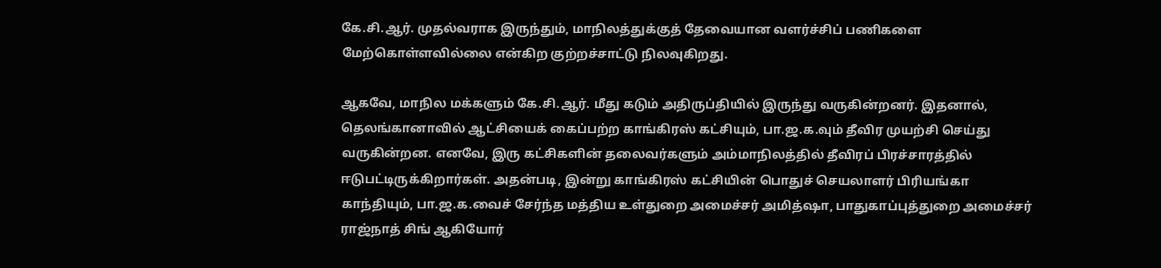கே.சி.ஆர். முதல்வராக இருந்தும், மாநிலத்துக்குத் தேவையான வளர்ச்சிப் பணிகளை மேற்கொள்ளவில்லை என்கிற குற்றச்சாட்டு நிலவுகிறது.

ஆகவே, மாநில மக்களும் கே.சி.ஆர். மீது கடும் அதிருப்தியில் இருந்து வருகின்றனர். இதனால், தெலங்கானாவில் ஆட்சியைக் கைப்பற்ற காங்கிரஸ் கட்சியும், பா.ஜ.க.வும் தீவிர முயற்சி செய்து வருகின்றன. எனவே, இரு கட்சிகளின் தலைவர்களும் அம்மாநிலத்தில் தீவிரப் பிரச்சாரத்தில் ஈடுபட்டிருக்கிறார்கள். அதன்படி, இன்று காங்கிரஸ் கட்சியின் பொதுச் செயலாளர் பிரியங்கா காந்தியும், பா.ஜ.க.வைச் சேர்ந்த மத்திய உள்துறை அமைச்சர் அமித்ஷா, பாதுகாப்புத்துறை அமைச்சர் ராஜ்நாத் சிங் ஆகியோர்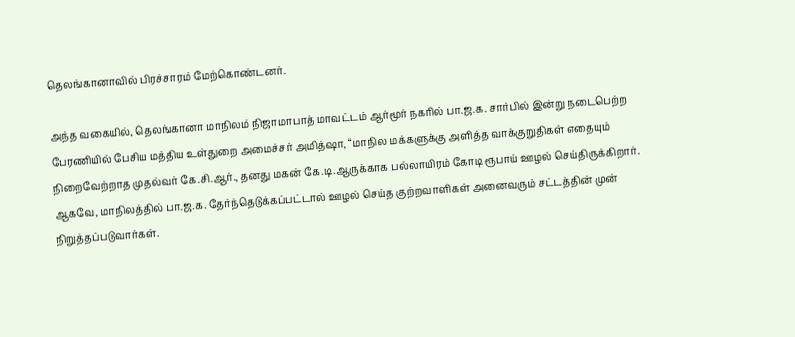தெலங்கானாவில் பிரச்சாரம் மேற்கொண்டனர்.

அந்த வகையில், தெலங்கானா மாநிலம் நிஜாமாபாத் மாவட்டம் ஆர்மூர் நகரில் பா.ஜ.க. சார்பில் இன்று நடைபெற்ற பேரணியில் பேசிய மத்திய உள்துறை அமைச்சர் அமித்ஷா, “மாநில மக்களுக்கு அளித்த வாக்குறுதிகள் எதையும் நிறைவேற்றாத முதல்வர் கே.சி.ஆர்., தனது மகன் கே.டி.ஆருக்காக பல்லாயிரம் கோடி ரூபாய் ஊழல் செய்திருக்கிறார். ஆகவே, மாநிலத்தில் பா.ஜ.க. தேர்ந்தெடுக்கப்பட்டால் ஊழல் செய்த குற்றவாளிகள் அனைவரும் சட்டத்தின் முன் நிறுத்தப்படுவார்கள்.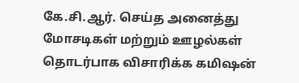கே.சி.ஆர். செய்த அனைத்து மோசடிகள் மற்றும் ஊழல்கள் தொடர்பாக விசாரிக்க கமிஷன்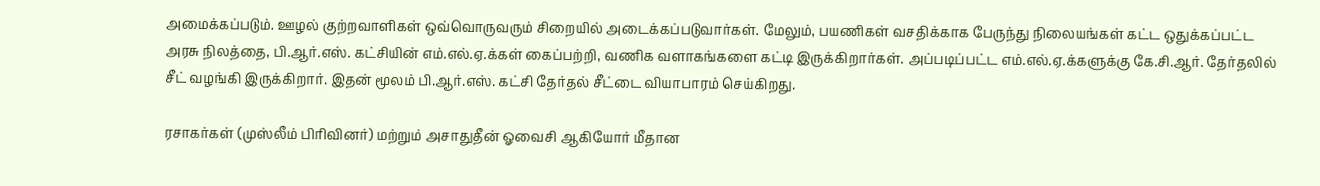அமைக்கப்படும். ஊழல் குற்றவாளிகள் ஒவ்வொருவரும் சிறையில் அடைக்கப்படுவார்கள். மேலும், பயணிகள் வசதிக்காக பேருந்து நிலையங்கள் கட்ட ஒதுக்கப்பட்ட அரசு நிலத்தை, பி.ஆர்.எஸ். கட்சியின் எம்.எல்.ஏ.க்கள் கைப்பற்றி, வணிக வளாகங்களை கட்டி இருக்கிறார்கள். அப்படிப்பட்ட எம்.எல்.ஏ.க்களுக்கு கே.சி.ஆர். தேர்தலில் சீட் வழங்கி இருக்கிறார். இதன் மூலம் பி.ஆர்.எஸ். கட்சி தேர்தல் சீட்டை வியாபாரம் செய்கிறது.

ரசாகர்கள் (முஸ்லீம் பிரிவினர்) மற்றும் அசாதுதீன் ஓவைசி ஆகியோர் மீதான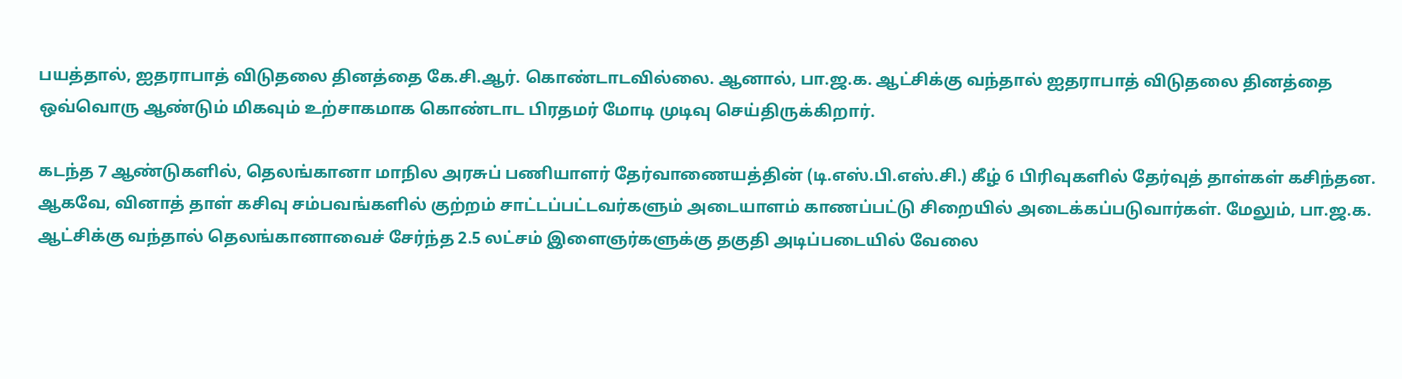பயத்தால், ஐதராபாத் விடுதலை தினத்தை கே.சி.ஆர். கொண்டாடவில்லை. ஆனால், பா.ஜ.க. ஆட்சிக்கு வந்தால் ஐதராபாத் விடுதலை தினத்தை ஒவ்வொரு ஆண்டும் மிகவும் உற்சாகமாக கொண்டாட பிரதமர் மோடி முடிவு செய்திருக்கிறார்.

கடந்த 7 ஆண்டுகளில், தெலங்கானா மாநில அரசுப் பணியாளர் தேர்வாணையத்தின் (டி.எஸ்.பி.எஸ்.சி.) கீழ் 6 பிரிவுகளில் தேர்வுத் தாள்கள் கசிந்தன. ஆகவே, வினாத் தாள் கசிவு சம்பவங்களில் குற்றம் சாட்டப்பட்டவர்களும் அடையாளம் காணப்பட்டு சிறையில் அடைக்கப்படுவார்கள். மேலும், பா.ஜ.க. ஆட்சிக்கு வந்தால் தெலங்கானாவைச் சேர்ந்த 2.5 லட்சம் இளைஞர்களுக்கு தகுதி அடிப்படையில் வேலை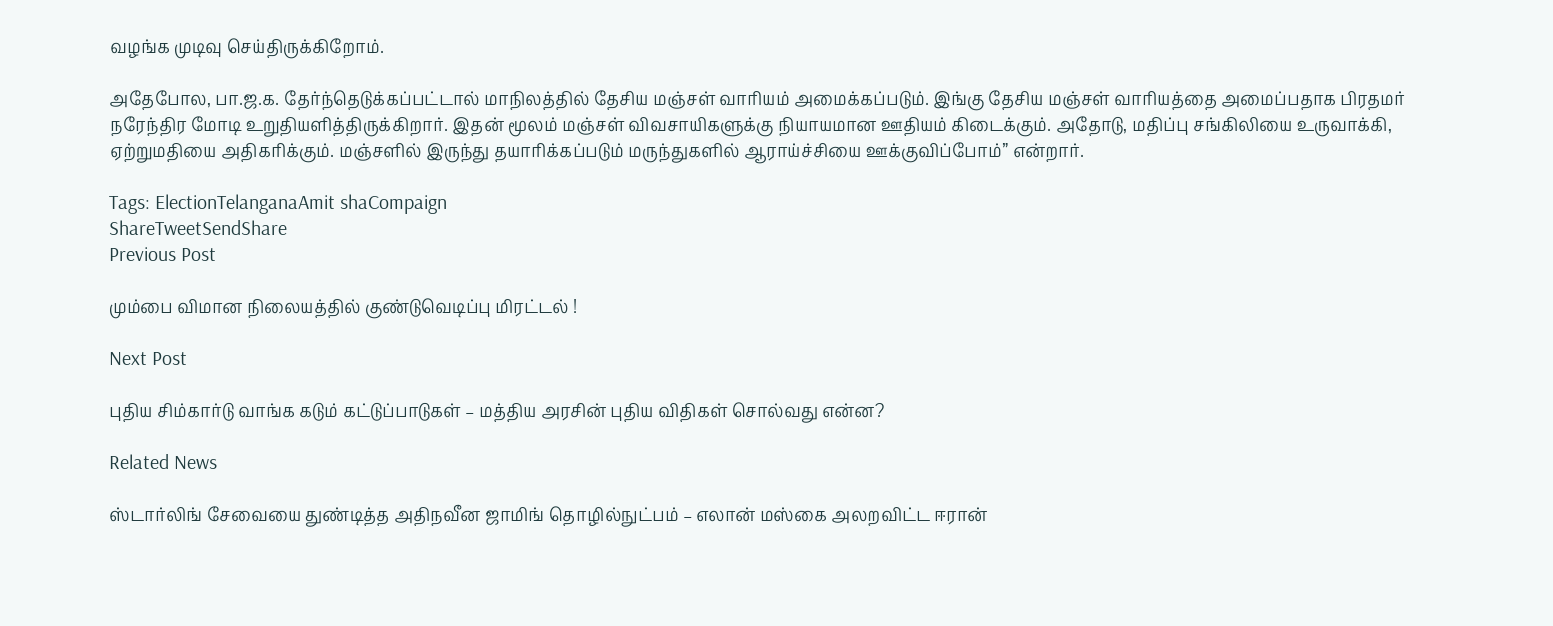வழங்க முடிவு செய்திருக்கிறோம்.

அதேபோல, பா.ஜ.க. தேர்ந்தெடுக்கப்பட்டால் மாநிலத்தில் தேசிய மஞ்சள் வாரியம் அமைக்கப்படும். இங்கு தேசிய மஞ்சள் வாரியத்தை அமைப்பதாக பிரதமர் நரேந்திர மோடி உறுதியளித்திருக்கிறார். இதன் மூலம் மஞ்சள் விவசாயிகளுக்கு நியாயமான ஊதியம் கிடைக்கும். அதோடு, மதிப்பு சங்கிலியை உருவாக்கி, ஏற்றுமதியை அதிகரிக்கும். மஞ்சளில் இருந்து தயாரிக்கப்படும் மருந்துகளில் ஆராய்ச்சியை ஊக்குவிப்போம்” என்றார்.

Tags: ElectionTelanganaAmit shaCompaign
ShareTweetSendShare
Previous Post

மும்பை விமான நிலையத்தில் குண்டுவெடிப்பு மிரட்டல் !

Next Post

புதிய சிம்கார்டு வாங்க கடும் கட்டுப்பாடுகள் – மத்திய அரசின் புதிய விதிகள் சொல்வது என்ன?

Related News

ஸ்டார்லிங் சேவையை துண்டித்த அதிநவீன ஜாமிங் தொழில்நுட்பம் – எலான் மஸ்கை அலறவிட்ட ஈரான்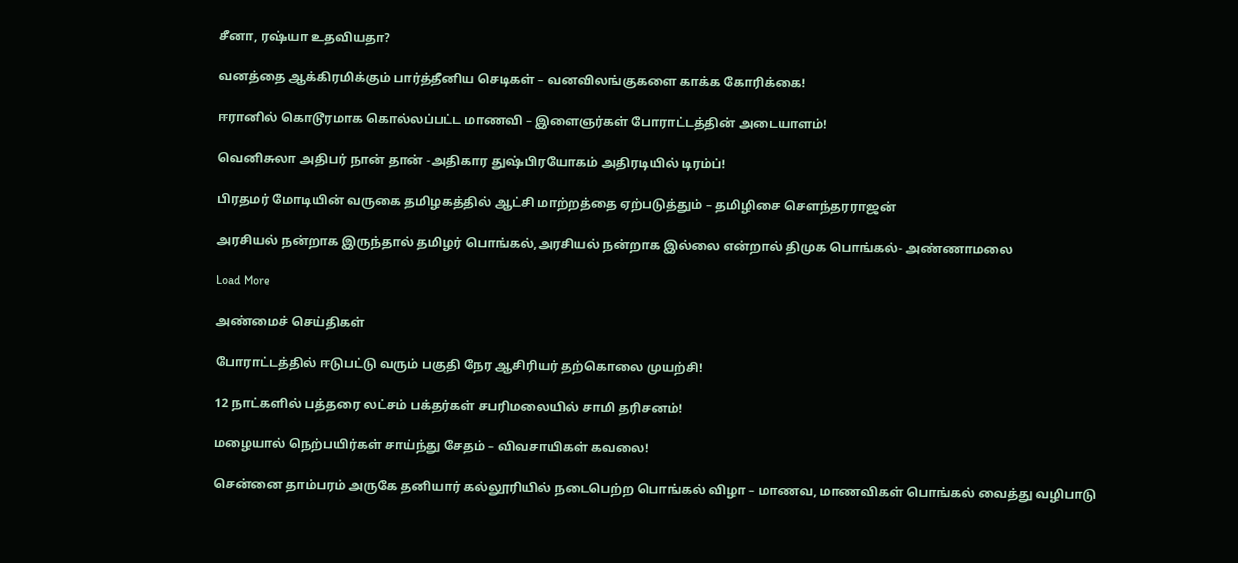சீனா, ரஷ்யா உதவியதா?

வனத்தை ஆக்கிரமிக்கும் பார்த்தீனிய செடிகள் – வனவிலங்குகளை காக்க கோரிக்கை!

ஈரானில் கொடூரமாக கொல்லப்பட்ட மாணவி – இளைஞர்கள் போராட்டத்தின் அடையாளம்!

வெனிசுலா அதிபர் நான் தான் -அதிகார துஷ்பிரயோகம் அதிரடியில் டிரம்ப்!

பிரதமர் மோடியின் வருகை தமிழகத்தில் ஆட்சி மாற்றத்தை ஏற்படுத்தும் – தமிழிசை சௌந்தரராஜன்

அரசியல் நன்றாக இருந்தால் தமிழர் பொங்கல்,அரசியல் நன்றாக இல்லை என்றால் திமுக பொங்கல்- அண்ணாமலை

Load More

அண்மைச் செய்திகள்

போராட்டத்தில் ஈடுபட்டு வரும் பகுதி நேர ஆசிரியர் தற்கொலை முயற்சி!

12 நாட்களில் பத்தரை லட்சம் பக்தர்கள் சபரிமலையில் சாமி தரிசனம்!

மழையால் நெற்பயிர்கள் சாய்ந்து சேதம் – விவசாயிகள் கவலை!

சென்னை தாம்பரம் அருகே தனியார் கல்லூரியில் நடைபெற்ற பொங்கல் விழா – மாணவ, மாணவிகள் பொங்கல் வைத்து வழிபாடு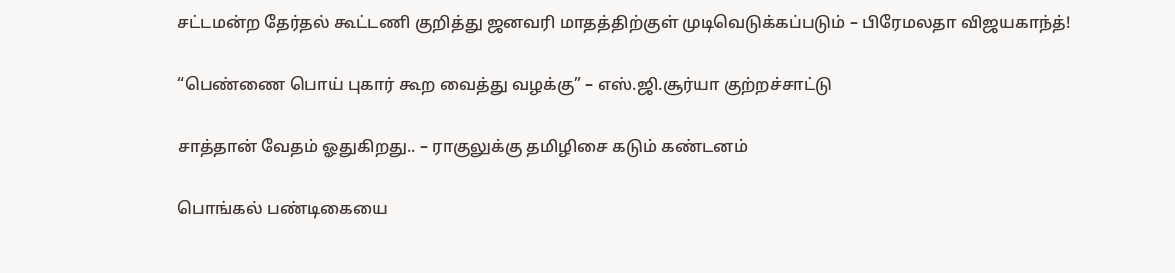சட்டமன்ற தேர்தல் கூட்டணி குறித்து ஜனவரி மாதத்திற்குள் முடிவெடுக்கப்படும் – பிரேமலதா விஜயகாந்த்!

“பெண்ணை பொய் புகார் கூற வைத்து வழக்கு” – எஸ்.ஜி.சூர்யா குற்றச்சாட்டு

சாத்தான் வேதம் ஓதுகிறது.. – ராகுலுக்கு தமிழிசை கடும் கண்டனம்

பொங்கல் பண்டிகையை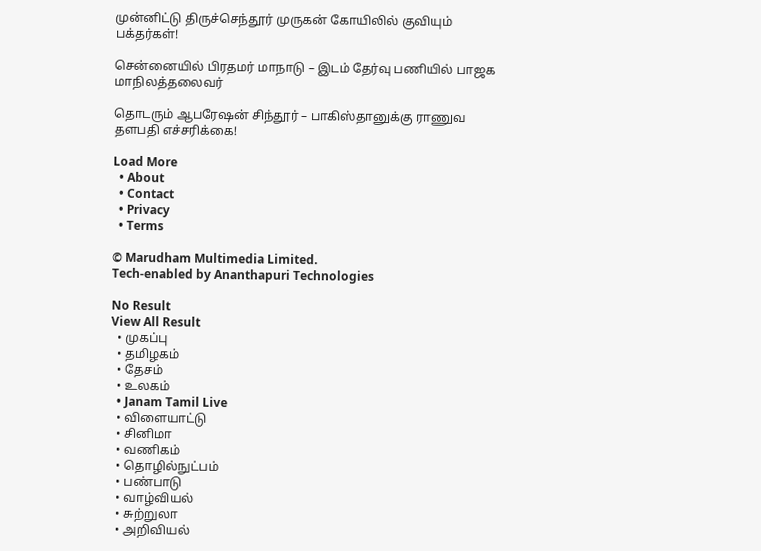முன்னிட்டு திருச்செந்தூர் முருகன் கோயிலில் குவியும் பக்தர்கள்!

சென்னையில் பிரதமர் மாநாடு – இடம் தேர்வு பணியில் பாஜக மாநிலத்தலைவர்

தொடரும் ஆபரேஷன் சிந்தூர் – பாகிஸ்தானுக்கு ராணுவ தளபதி எச்சரிக்கை!

Load More
  • About
  • Contact
  • Privacy
  • Terms

© Marudham Multimedia Limited.
Tech-enabled by Ananthapuri Technologies

No Result
View All Result
  • முகப்பு
  • தமிழகம்
  • தேசம்
  • உலகம்
  • Janam Tamil Live
  • விளையாட்டு
  • சினிமா
  • வணிகம்
  • தொழில்நுட்பம்
  • பண்பாடு
  • வாழ்வியல்
  • சுற்றுலா
  • அறிவியல்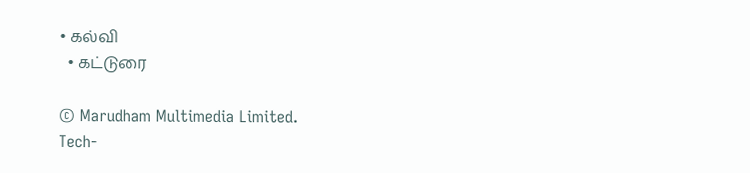• கல்வி
  • கட்டுரை

© Marudham Multimedia Limited.
Tech-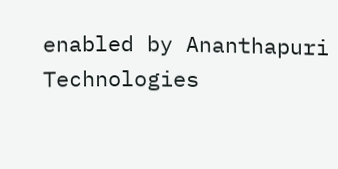enabled by Ananthapuri Technologies